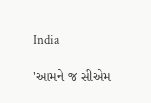India

'આમને જ સીએમ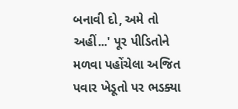બનાવી દો, અમે તો અહીં...' પૂર પીડિતોને મળવા પહોંચેલા અજિત પવાર ખેડૂતો પર ભડક્યા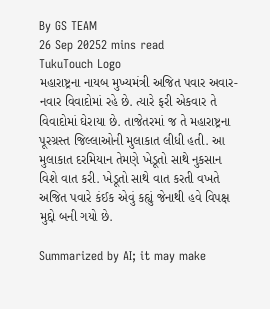By GS TEAM
26 Sep 20252 mins read
TukuTouch Logo
મહારાષ્ટ્રના નાયબ મુખ્યમંત્રી અજિત પવાર અવાર-નવાર વિવાદોમાં રહે છે. ત્યારે ફરી એકવાર તે વિવાદોમાં ઘેરાયા છે. તાજેતરમાં જ તે મહારાષ્ટ્રના પૂરગ્રસ્ત જિલ્લાઓની મુલાકાત લીધી હતી. આ મુલાકાત દરમિયાન તેમણે ખેડૂતો સાથે નુકસાન વિશે વાત કરી. ખેડૂતો સાથે વાત કરતી વખતે અજિત પવારે કંઈક એવું કહ્યું જેનાથી હવે વિપક્ષ મુદ્દો બની ગયો છે.

Summarized by AI; it may make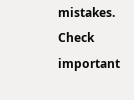mistakes. Check important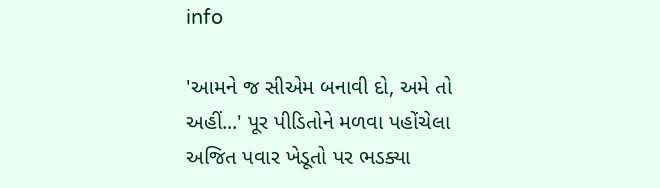info

'આમને જ સીએમ બનાવી દો, અમે તો અહીં...' પૂર પીડિતોને મળવા પહોંચેલા અજિત પવાર ખેડૂતો પર ભડક્યા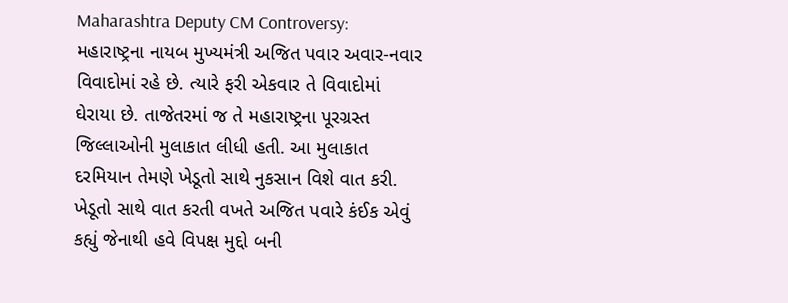Maharashtra Deputy CM Controversy: મહારાષ્ટ્રના નાયબ મુખ્યમંત્રી અજિત પવાર અવાર-નવાર વિવાદોમાં રહે છે. ત્યારે ફરી એકવાર તે વિવાદોમાં ઘેરાયા છે. તાજેતરમાં જ તે મહારાષ્ટ્રના પૂરગ્રસ્ત જિલ્લાઓની મુલાકાત લીધી હતી. આ મુલાકાત દરમિયાન તેમણે ખેડૂતો સાથે નુકસાન વિશે વાત કરી. ખેડૂતો સાથે વાત કરતી વખતે અજિત પવારે કંઈક એવું કહ્યું જેનાથી હવે વિપક્ષ મુદ્દો બની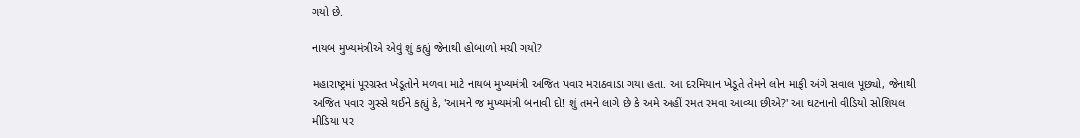ગયો છે.

નાયબ મુખ્યમંત્રીએ એવું શું કહ્યું જેનાથી હોબાળો મચી ગયો?

મહારાષ્ટ્રમાં પૂરગ્રસ્ત ખેડૂતોને મળવા માટે નાયબ મુખ્યમંત્રી અજિત પવાર મરાઠવાડા ગયા હતા. આ દરમિયાન ખેડૂતે તેમને લોન માફી અંગે સવાલ પૂછ્યો, જેનાથી અજિત પવાર ગુસ્સે થઈને કહ્યું કે, 'આમને જ મુખ્યમંત્રી બનાવી દો! શું તમને લાગે છે કે અમે અહીં રમત રમવા આવ્યા છીએ?' આ ઘટનાનો વીડિયો સોશિયલ મીડિયા પર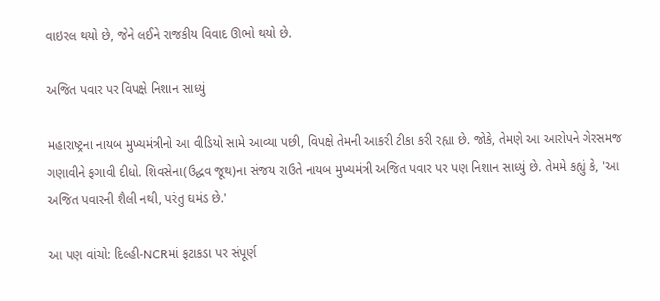વાઇરલ થયો છે, જેને લઈને રાજકીય વિવાદ ઊભો થયો છે.

અજિત પવાર પર વિપક્ષે નિશાન સાધ્યું

મહારાષ્ટ્રના નાયબ મુખ્યમંત્રીનો આ વીડિયો સામે આવ્યા પછી, વિપક્ષે તેમની આકરી ટીકા કરી રહ્યા છે. જોકે, તેમણે આ આરોપને ગેરસમજ ગણાવીને ફગાવી દીધો. શિવસેના(ઉદ્ધવ જૂથ)ના સંજય રાઉતે નાયબ મુખ્યમંત્રી અજિત પવાર પર પણ નિશાન સાધ્યું છે. તેમમે કહ્યું કે, 'આ અજિત પવારની શૈલી નથી, પરંતુ ઘમંડ છે.'

આ પણ વાંચો: દિલ્હી-NCRમાં ફટાકડા પર સંપૂર્ણ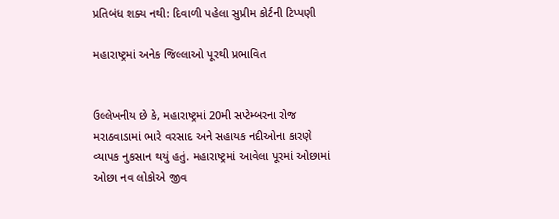પ્રતિબંધ શક્ય નથી: દિવાળી પહેલા સુપ્રીમ કોર્ટની ટિપ્પણી

મહારાષ્ટ્રમાં અનેક જિલ્લાઓ પૂરથી પ્રભાવિત


ઉલ્લેખનીય છે કે, મહારાષ્ટ્રમાં 20મી સપ્ટેમ્બરના રોજ મરાઠવાડામાં ભારે વરસાદ અને સહાયક નદીઓના કારણે વ્યાપક નુકસાન થયું હતું. મહારાષ્ટ્રમાં આવેલા પૂરમાં ઓછામાં ઓછા નવ લોકોએ જીવ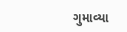ગુમાવ્યા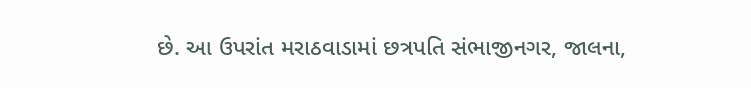છે. આ ઉપરાંત મરાઠવાડામાં છત્રપતિ સંભાજીનગર, જાલના,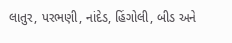લાતુર, પરભણી, નાંદેડ, હિંગોલી, બીડ અને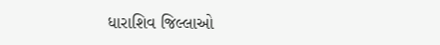ધારાશિવ જિલ્લાઓ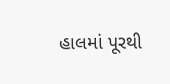હાલમાં પૂરથી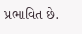પ્રભાવિત છે.